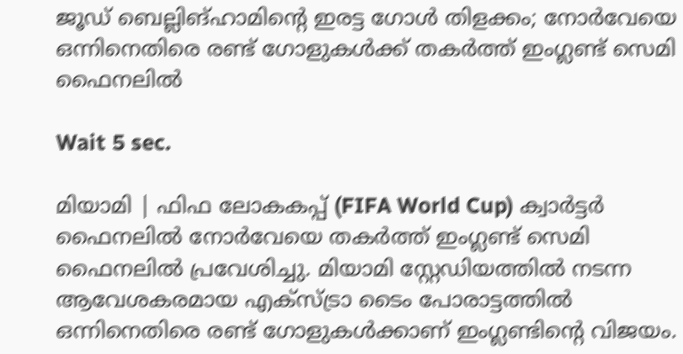ജൂഡ് ബെല്ലിങ്ഹാമിന്റെ ഇരട്ട ഗോൾ തിളക്കം; നോർവേയെ ഒന്നിനെതിരെ രണ്ട് ഗോളുകൾക്ക് തകർത്ത് ഇംഗ്ലണ്ട് സെമി ഫൈനലിൽ

Wait 5 sec.

മിയാമി | ഫിഫ ലോകകപ്പ് (FIFA World Cup) ക്വാർട്ടർ ഫൈനലിൽ നോർവേയെ തകർത്ത് ഇംഗ്ലണ്ട് സെമി ഫൈനലിൽ പ്രവേശിച്ചു. മിയാമി സ്റ്റേഡിയത്തിൽ നടന്ന ആവേശകരമായ എക്സ്ട്രാ ടൈം പോരാട്ടത്തിൽ ഒന്നിനെതിരെ രണ്ട് ഗോളുകൾക്കാണ് ഇംഗ്ലണ്ടിന്റെ വിജയം.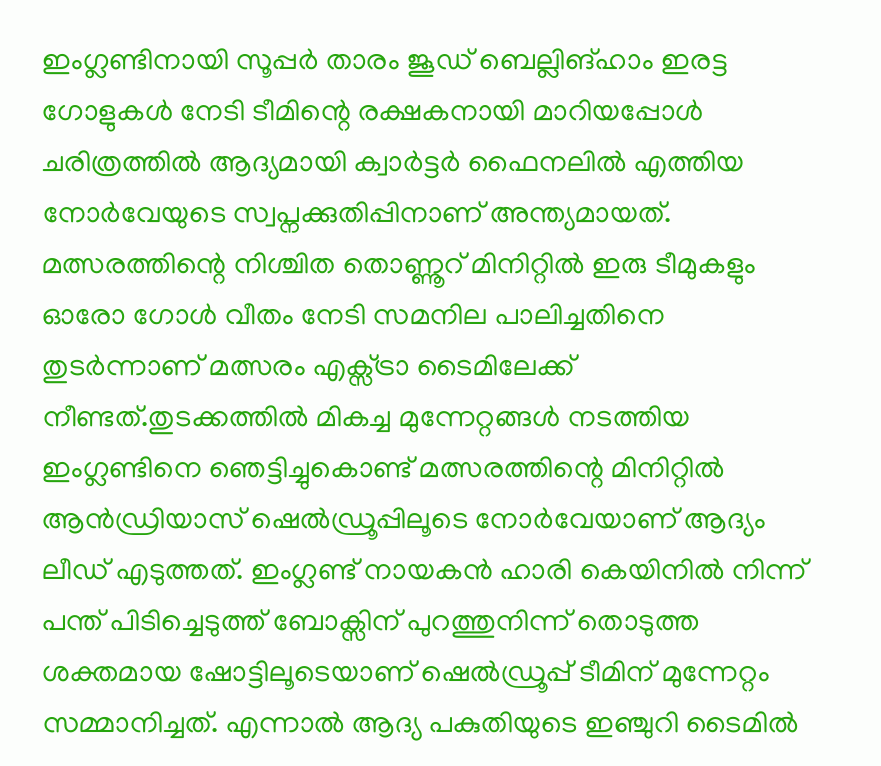ഇംഗ്ലണ്ടിനായി സൂപ്പർ താരം ജൂഡ് ബെല്ലിങ്ഹാം ഇരട്ട ഗോളുകൾ നേടി ടീമിന്റെ രക്ഷകനായി മാറിയപ്പോൾ ചരിത്രത്തിൽ ആദ്യമായി ക്വാർട്ടർ ഫൈനലിൽ എത്തിയ നോർവേയുടെ സ്വപ്നക്കുതിപ്പിനാണ് അന്ത്യമായത്. മത്സരത്തിന്റെ നിശ്ചിത തൊണ്ണൂറ് മിനിറ്റിൽ ഇരു ടീമുകളും ഓരോ ഗോൾ വീതം നേടി സമനില പാലിച്ചതിനെ തുടർന്നാണ് മത്സരം എക്സ്ട്രാ ടൈമിലേക്ക് നീണ്ടത്.തുടക്കത്തിൽ മികച്ച മുന്നേറ്റങ്ങൾ നടത്തിയ ഇംഗ്ലണ്ടിനെ ഞെട്ടിച്ചുകൊണ്ട് മത്സരത്തിന്റെ മിനിറ്റിൽ ആൻഡ്രിയാസ് ഷെൽഡ്രൂപ്പിലൂടെ നോർവേയാണ് ആദ്യം ലീഡ് എടുത്തത്. ഇംഗ്ലണ്ട് നായകൻ ഹാരി കെയിനിൽ നിന്ന് പന്ത് പിടിച്ചെടുത്ത് ബോക്സിന് പുറത്തുനിന്ന് തൊടുത്ത ശക്തമായ ഷോട്ടിലൂടെയാണ് ഷെൽഡ്രൂപ്പ് ടീമിന് മുന്നേറ്റം സമ്മാനിച്ചത്. എന്നാൽ ആദ്യ പകുതിയുടെ ഇഞ്ചുറി ടൈമിൽ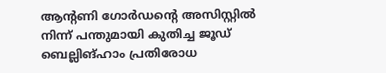ആന്റണി ഗോർഡന്റെ അസിസ്റ്റിൽ നിന്ന് പന്തുമായി കുതിച്ച ജൂഡ് ബെല്ലിങ്ഹാം പ്രതിരോധ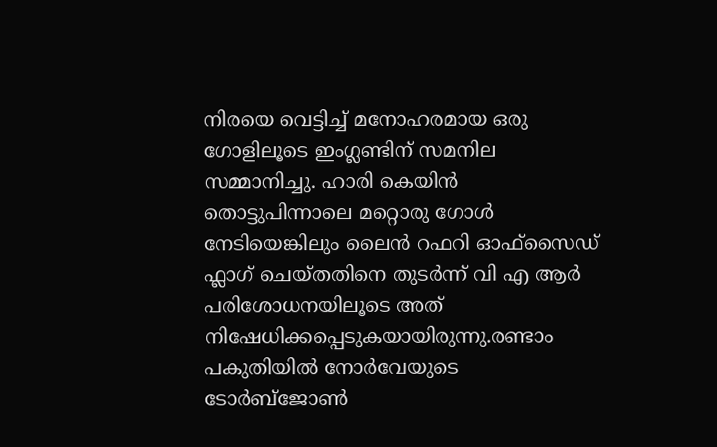നിരയെ വെട്ടിച്ച് മനോഹരമായ ഒരു ഗോളിലൂടെ ഇംഗ്ലണ്ടിന് സമനില സമ്മാനിച്ചു. ഹാരി കെയിൻ തൊട്ടുപിന്നാലെ മറ്റൊരു ഗോൾ നേടിയെങ്കിലും ലൈൻ റഫറി ഓഫ്‌സൈഡ് ഫ്ലാഗ് ചെയ്തതിനെ തുടർന്ന് വി എ ആർ പരിശോധനയിലൂടെ അത് നിഷേധിക്കപ്പെടുകയായിരുന്നു.രണ്ടാം പകുതിയിൽ നോർവേയുടെ ടോർബ്ജോൺ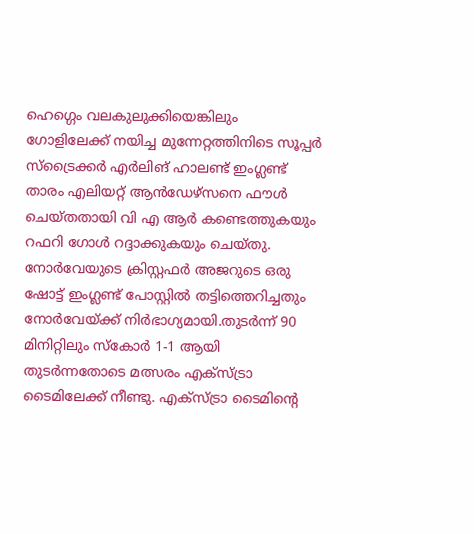ഹെഗ്ഗെം വലകുലുക്കിയെങ്കിലും ഗോളിലേക്ക് നയിച്ച മുന്നേറ്റത്തിനിടെ സൂപ്പർ സ്ട്രൈക്കർ എർലിങ് ഹാലണ്ട് ഇംഗ്ലണ്ട് താരം എലിയറ്റ് ആൻഡേഴ്സനെ ഫൗൾ ചെയ്തതായി വി എ ആർ കണ്ടെത്തുകയും റഫറി ഗോൾ റദ്ദാക്കുകയും ചെയ്തു. നോർവേയുടെ ക്രിസ്റ്റഫർ അജറുടെ ഒരു ഷോട്ട് ഇംഗ്ലണ്ട് പോസ്റ്റിൽ തട്ടിത്തെറിച്ചതും നോർവേയ്ക്ക് നിർഭാഗ്യമായി.തുടർന്ന് 90 മിനിറ്റിലും സ്കോർ 1-1 ആയി തുടർന്നതോടെ മത്സരം എക്സ്ട്രാ ടൈമിലേക്ക് നീണ്ടു. എക്സ്ട്രാ ടൈമിന്റെ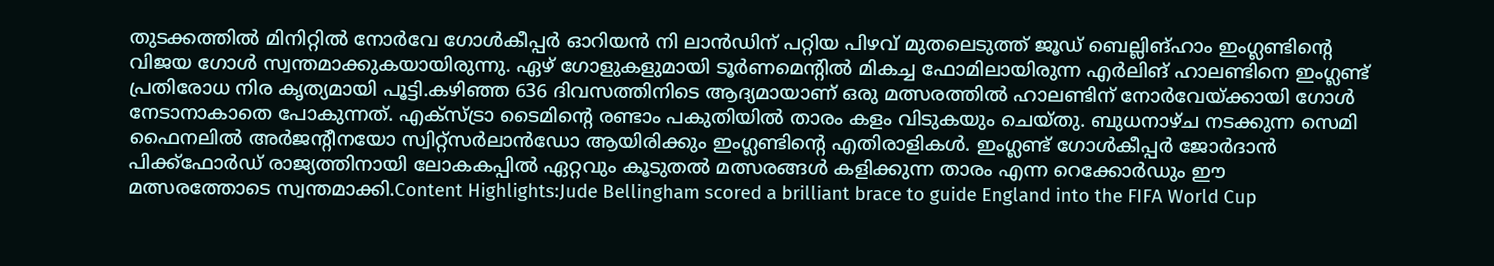തുടക്കത്തിൽ മിനിറ്റിൽ നോർവേ ഗോൾകീപ്പർ ഓറിയൻ നി ലാൻഡിന് പറ്റിയ പിഴവ് മുതലെടുത്ത് ജൂഡ് ബെല്ലിങ്ഹാം ഇംഗ്ലണ്ടിന്റെ വിജയ ഗോൾ സ്വന്തമാക്കുകയായിരുന്നു. ഏഴ് ഗോളുകളുമായി ടൂർണമെന്റിൽ മികച്ച ഫോമിലായിരുന്ന എർലിങ് ഹാലണ്ടിനെ ഇംഗ്ലണ്ട് പ്രതിരോധ നിര കൃത്യമായി പൂട്ടി.കഴിഞ്ഞ 636 ദിവസത്തിനിടെ ആദ്യമായാണ് ഒരു മത്സരത്തിൽ ഹാലണ്ടിന് നോർവേയ്ക്കായി ഗോൾ നേടാനാകാതെ പോകുന്നത്. എക്സ്ട്രാ ടൈമിന്റെ രണ്ടാം പകുതിയിൽ താരം കളം വിടുകയും ചെയ്തു. ബുധനാഴ്ച നടക്കുന്ന സെമി ഫൈനലിൽ അർജന്റീനയോ സ്വിറ്റ്സർലാൻഡോ ആയിരിക്കും ഇംഗ്ലണ്ടിന്റെ എതിരാളികൾ. ഇംഗ്ലണ്ട് ഗോൾകീപ്പർ ജോർദാൻ പിക്ക്ഫോർഡ് രാജ്യത്തിനായി ലോകകപ്പിൽ ഏറ്റവും കൂടുതൽ മത്സരങ്ങൾ കളിക്കുന്ന താരം എന്ന റെക്കോർഡും ഈ മത്സരത്തോടെ സ്വന്തമാക്കി.Content Highlights:Jude Bellingham scored a brilliant brace to guide England into the FIFA World Cup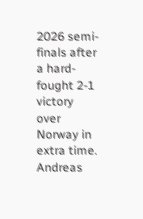2026 semi-finals after a hard-fought 2-1 victory over Norway in extra time. Andreas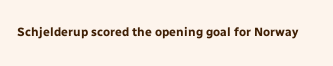Schjelderup scored the opening goal for Norway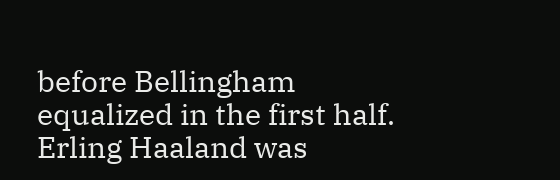before Bellingham equalized in the first half. Erling Haaland was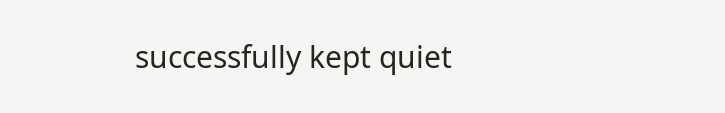successfully kept quiet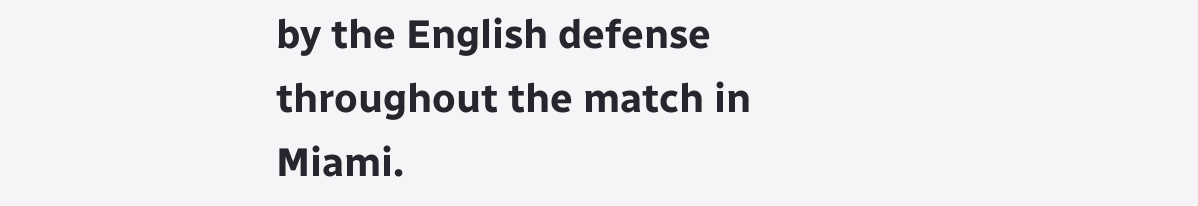by the English defense throughout the match in Miami.